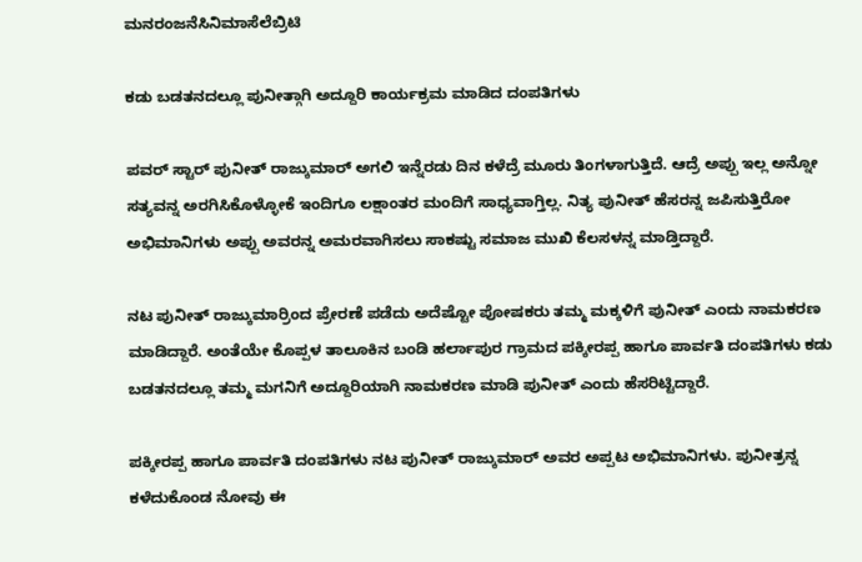ಮನರಂಜನೆಸಿನಿಮಾಸೆಲೆಬ್ರಿಟಿ

ಕಡು ಬಡತನದಲ್ಲೂ ಪುನೀತ್ಗಾಗಿ ಅದ್ದೂರಿ ಕಾರ್ಯಕ್ರಮ ಮಾಡಿದ ದಂಪತಿಗಳು

ಪವರ್ ಸ್ಟಾರ್ ಪುನೀತ್ ರಾಜ್ಕುಮಾರ್ ಅಗಲಿ ಇನ್ನೆರಡು ದಿನ ಕಳೆದ್ರೆ ಮೂರು ತಿಂಗಳಾಗುತ್ತಿದೆ. ಆದ್ರೆ ಅಪ್ಪು ಇಲ್ಲ ಅನ್ನೋ ಸತ್ಯವನ್ನ ಅರಗಿಸಿಕೊಳ್ಳೋಕೆ ಇಂದಿಗೂ ಲಕ್ಷಾಂತರ ಮಂದಿಗೆ ಸಾಧ್ಯವಾಗ್ತಿಲ್ಲ. ನಿತ್ಯ ಪುನೀತ್ ಹೆಸರನ್ನ ಜಪಿಸುತ್ತಿರೋ ಅಭಿಮಾನಿಗಳು ಅಪ್ಪು ಅವರನ್ನ ಅಮರವಾಗಿಸಲು ಸಾಕಷ್ಟು ಸಮಾಜ ಮುಖಿ ಕೆಲಸಳನ್ನ ಮಾಡ್ತಿದ್ದಾರೆ.

ನಟ ಪುನೀತ್ ರಾಜ್ಕುಮಾರ್ರಿಂದ ಪ್ರೇರಣೆ ಪಡೆದು ಅದೆಷ್ಟೋ ಪೋಷಕರು ತಮ್ಮ ಮಕ್ಕಳಿಗೆ ಪುನೀತ್ ಎಂದು ನಾಮಕರಣ ಮಾಡಿದ್ದಾರೆ. ಅಂತೆಯೇ ಕೊಪ್ಪಳ ತಾಲೂಕಿನ ಬಂಡಿ ಹರ್ಲಾಪುರ ಗ್ರಾಮದ ಪಕ್ಕೀರಪ್ಪ ಹಾಗೂ ಪಾರ್ವತಿ ದಂಪತಿಗಳು ಕಡು ಬಡತನದಲ್ಲೂ ತಮ್ಮ ಮಗನಿಗೆ ಅದ್ದೂರಿಯಾಗಿ ನಾಮಕರಣ ಮಾಡಿ ಪುನೀತ್ ಎಂದು ಹೆಸರಿಟ್ಟಿದ್ದಾರೆ.

ಪಕ್ಕೀರಪ್ಪ ಹಾಗೂ ಪಾರ್ವತಿ ದಂಪತಿಗಳು ನಟ ಪುನೀತ್ ರಾಜ್ಕುಮಾರ್ ಅವರ ಅಪ್ಪಟ ಅಭಿಮಾನಿಗಳು. ಪುನೀತ್ರನ್ನ ಕಳೆದುಕೊಂಡ ನೋವು ಈ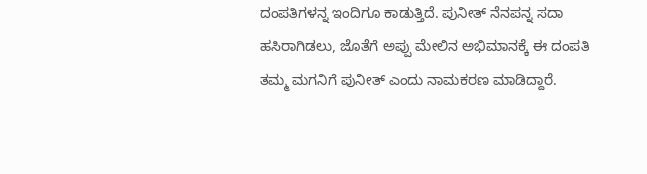ದಂಪತಿಗಳನ್ನ ಇಂದಿಗೂ ಕಾಡುತ್ತಿದೆ. ಪುನೀತ್ ನೆನಪನ್ನ ಸದಾ ಹಸಿರಾಗಿಡಲು, ಜೊತೆಗೆ ಅಪ್ಪು ಮೇಲಿನ ಅಭಿಮಾನಕ್ಕೆ ಈ ದಂಪತಿ ತಮ್ಮ ಮಗನಿಗೆ ಪುನೀತ್ ಎಂದು ನಾಮಕರಣ ಮಾಡಿದ್ದಾರೆ.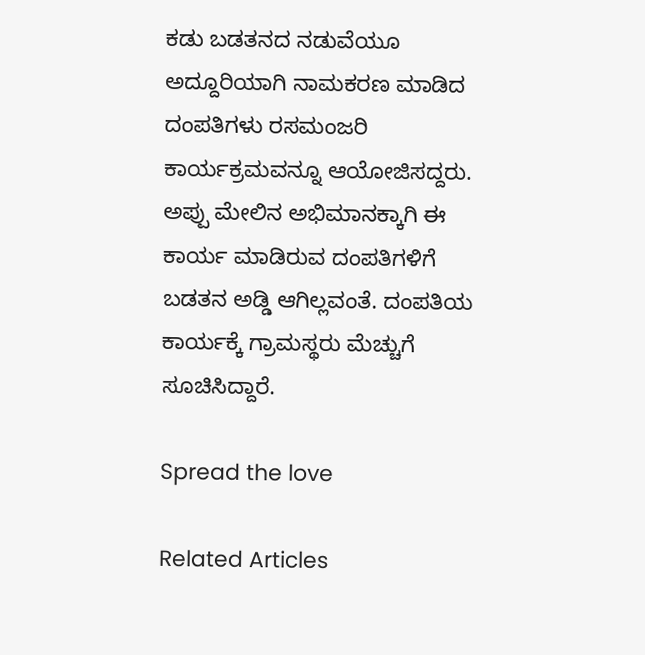ಕಡು ಬಡತನದ ನಡುವೆಯೂ ಅದ್ದೂರಿಯಾಗಿ ನಾಮಕರಣ ಮಾಡಿದ ದಂಪತಿಗಳು ರಸಮಂಜರಿ ಕಾರ್ಯಕ್ರಮವನ್ನೂ ಆಯೋಜಿಸದ್ದರು. ಅಪ್ಪು ಮೇಲಿನ ಅಭಿಮಾನಕ್ಕಾಗಿ ಈ ಕಾರ್ಯ ಮಾಡಿರುವ ದಂಪತಿಗಳಿಗೆ ಬಡತನ ಅಡ್ಡಿ ಆಗಿಲ್ಲವಂತೆ. ದಂಪತಿಯ ಕಾರ್ಯಕ್ಕೆ ಗ್ರಾಮಸ್ಥರು ಮೆಚ್ಚುಗೆ ಸೂಚಿಸಿದ್ದಾರೆ.

Spread the love

Related Articles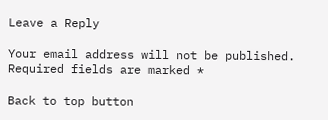Leave a Reply

Your email address will not be published. Required fields are marked *

Back to top button